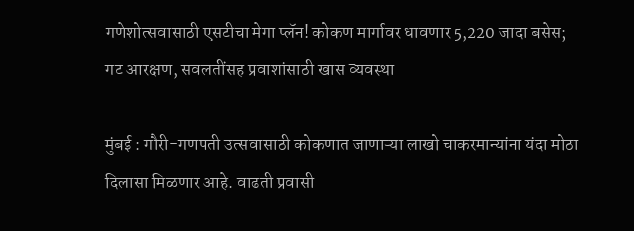गणेशोत्सवासाठी एसटीचा मेगा प्लॅन! कोकण मार्गावर धावणार 5,220 जादा बसेस; गट आरक्षण, सवलतींसह प्रवाशांसाठी खास व्यवस्था

मुंबई : गौरी-गणपती उत्सवासाठी कोकणात जाणाऱ्या लाखो चाकरमान्यांना यंदा मोठा दिलासा मिळणार आहे. वाढती प्रवासी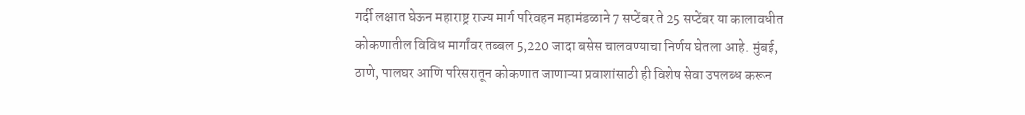गर्दी लक्षात घेऊन महाराष्ट्र राज्य मार्ग परिवहन महामंडळाने 7 सप्टेंबर ते 25 सप्टेंबर या कालावधीत कोकणातील विविध मार्गांवर तब्बल 5,220 जादा बसेस चालवण्याचा निर्णय घेतला आहे. मुंबई, ठाणे, पालघर आणि परिसरातून कोकणात जाणाऱ्या प्रवाशांसाठी ही विशेष सेवा उपलब्ध करून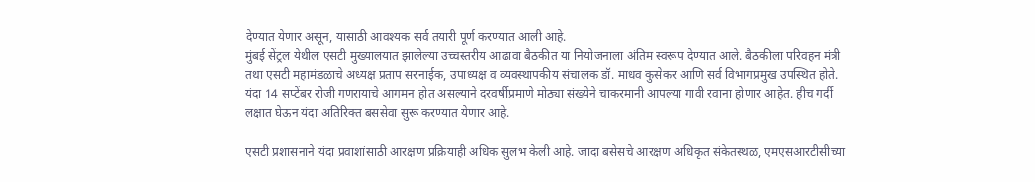देण्यात येणार असून, यासाठी आवश्यक सर्व तयारी पूर्ण करण्यात आली आहे.
मुंबई सेंट्रल येथील एसटी मुख्यालयात झालेल्या उच्चस्तरीय आढावा बैठकीत या नियोजनाला अंतिम स्वरूप देण्यात आले. बैठकीला परिवहन मंत्री तथा एसटी महामंडळाचे अध्यक्ष प्रताप सरनाईक, उपाध्यक्ष व व्यवस्थापकीय संचालक डॉ. माधव कुसेकर आणि सर्व विभागप्रमुख उपस्थित होते. यंदा 14 सप्टेंबर रोजी गणरायाचे आगमन होत असल्याने दरवर्षीप्रमाणे मोठ्या संख्येने चाकरमानी आपल्या गावी रवाना होणार आहेत. हीच गर्दी लक्षात घेऊन यंदा अतिरिक्त बससेवा सुरू करण्यात येणार आहे.

एसटी प्रशासनाने यंदा प्रवाशांसाठी आरक्षण प्रक्रियाही अधिक सुलभ केली आहे. जादा बसेसचे आरक्षण अधिकृत संकेतस्थळ, एमएसआरटीसीच्या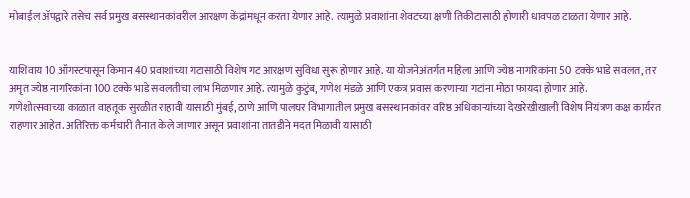मोबाईल ॲपद्वारे तसेच सर्व प्रमुख बसस्थानकांवरील आरक्षण केंद्रांमधून करता येणार आहे. त्यामुळे प्रवाशांना शेवटच्या क्षणी तिकीटासाठी होणारी धावपळ टाळता येणार आहे.


याशिवाय 10 ऑगस्टपासून किमान 40 प्रवाशांच्या गटासाठी विशेष गट आरक्षण सुविधा सुरू होणार आहे. या योजनेअंतर्गत महिला आणि ज्येष्ठ नागरिकांना 50 टक्के भाडे सवलत, तर अमृत ज्येष्ठ नागरिकांना 100 टक्के भाडे सवलतीचा लाभ मिळणार आहे. त्यामुळे कुटुंब, गणेश मंडळे आणि एकत्र प्रवास करणाऱ्या गटांना मोठा फायदा होणार आहे.
गणेशोत्सवाच्या काळात वाहतूक सुरळीत राहावी यासाठी मुंबई, ठाणे आणि पालघर विभागातील प्रमुख बसस्थानकांवर वरिष्ठ अधिकाऱ्यांच्या देखरेखीखाली विशेष नियंत्रण कक्ष कार्यरत राहणार आहेत. अतिरिक्त कर्मचारी तैनात केले जाणार असून प्रवाशांना तातडीने मदत मिळावी यासाठी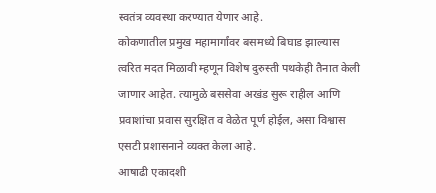स्वतंत्र व्यवस्था करण्यात येणार आहे.
कोकणातील प्रमुख महामार्गांवर बसमध्ये बिघाड झाल्यास त्वरित मदत मिळावी म्हणून विशेष दुरुस्ती पथकेही तैनात केली जाणार आहेत. त्यामुळे बससेवा अखंड सुरू राहील आणि प्रवाशांचा प्रवास सुरक्षित व वेळेत पूर्ण होईल, असा विश्वास एसटी प्रशासनाने व्यक्त केला आहे.
आषाढी एकादशी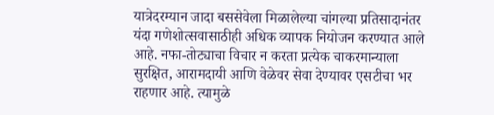यात्रेदरम्यान जादा बससेवेला मिळालेल्या चांगल्या प्रतिसादानंतर यंदा गणेशोत्सवासाठीही अधिक व्यापक नियोजन करण्यात आले आहे. नफा-तोट्याचा विचार न करता प्रत्येक चाकरमान्याला सुरक्षित, आरामदायी आणि वेळेवर सेवा देण्यावर एसटीचा भर राहणार आहे. त्यामुळे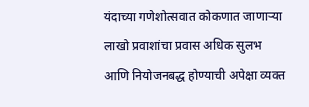यंदाच्या गणेशोत्सवात कोकणात जाणाऱ्या लाखो प्रवाशांचा प्रवास अधिक सुलभ आणि नियोजनबद्ध होण्याची अपेक्षा व्यक्त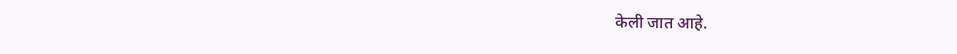केली जात आहे.